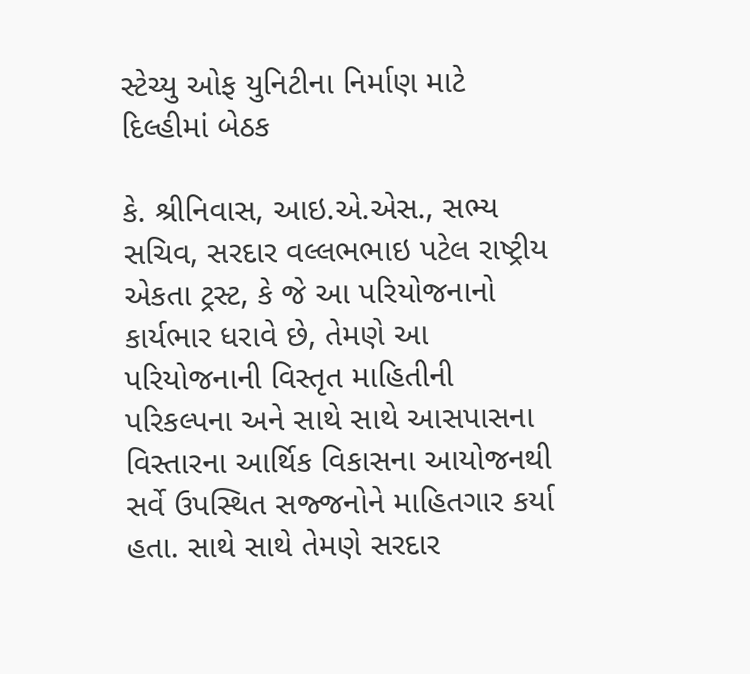સ્ટેચ્યુ ઓફ યુનિટીના નિર્માણ માટે દિલ્હીમાં બેઠક

કે. શ્રીનિવાસ, આઇ.એ.એસ., સભ્ય સચિવ, સરદાર વલ્લભભાઇ પટેલ રાષ્ટ્રીય એકતા ટ્રસ્ટ, કે જે આ પરિયોજનાનો કાર્યભાર ધરાવે છે, તેમણે આ પરિયોજનાની વિસ્તૃત માહિતીની પરિકલ્પના અને સાથે સાથે આસપાસના વિસ્તારના આર્થિક વિકાસના આયોજનથી સર્વે ઉપસ્થિત સજ્જનોને માહિતગાર કર્યા હતા. સાથે સાથે તેમણે સરદાર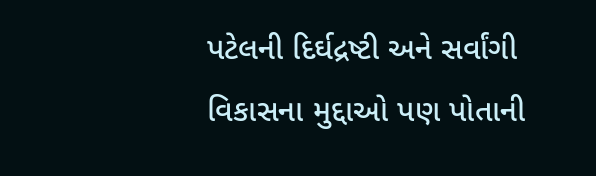પટેલની દિર્ઘદ્રષ્ટી અને સર્વાંગી વિકાસના મુદ્દાઓ પણ પોતાની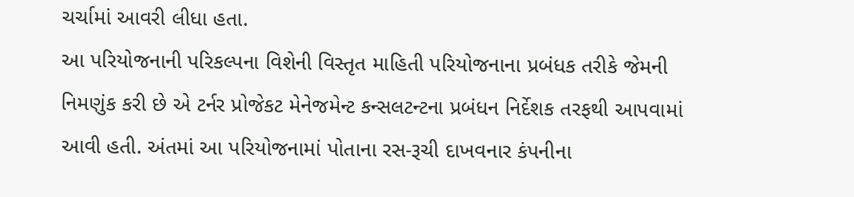ચર્ચામાં આવરી લીધા હતા.
આ પરિયોજનાની પરિકલ્પના વિશેની વિસ્તૃત માહિતી પરિયોજનાના પ્રબંધક તરીકે જેમની નિમણુંક કરી છે એ ટર્નર પ્રોજેકટ મેનેજમેન્ટ કન્સલટન્ટના પ્રબંધન નિર્દેશક તરફથી આપવામાં આવી હતી. અંતમાં આ પરિયોજનામાં પોતાના રસ-રૂચી દાખવનાર કંપનીના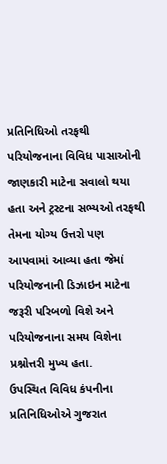પ્રતિનિધિઓ તરફથી પરિયોજનાના વિવિધ પાસાઓની જાણકારી માટેના સવાલો થયા હતા અને ટ્રસ્ટના સભ્યઓ તરફથી તેમના યોગ્ય ઉત્તરો પણ આપવામાં આવ્યા હતા જેમાં પરિયોજનાની ડિઝાઇન માટેના જરૂરી પરિબળો વિશે અને પરિયોજનાના સમય વિશેના પ્રશ્નોત્તરી મુખ્ય હતા.
ઉપસ્થિત વિવિધ કંપનીના પ્રતિનિધિઓએ ગુજરાત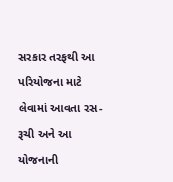સરકાર તરફથી આ પરિયોજના માટે લેવામાં આવતા રસ-રૂચી અને આ યોજનાની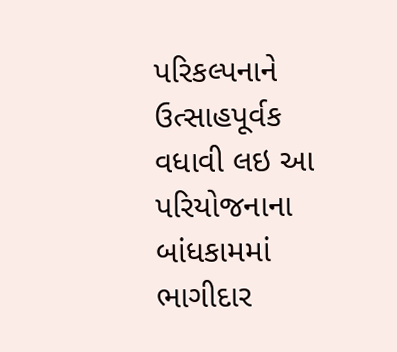પરિકલ્પનાને ઉત્સાહપૂર્વક વધાવી લઇ આ પરિયોજનાના બાંધકામમાં ભાગીદાર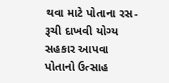થવા માટે પોતાના રસ-રૂચી દાખવી યોગ્ય સહકાર આપવા પોતાનો ઉત્સાહ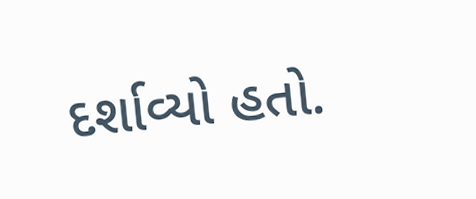દર્શાવ્યો હતો.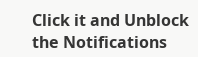Click it and Unblock the Notifications